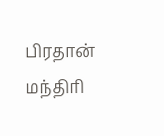பிரதான் மந்திரி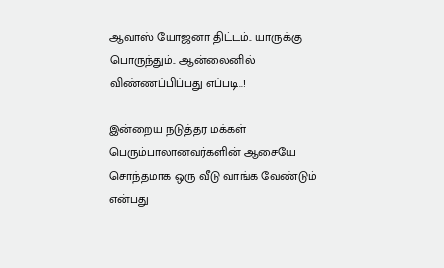ஆவாஸ் யோஜனா திட்டம்.. யாருக்கு பொருந்தும்.. ஆன்லைனில் விண்ணப்பிப்பது எப்படி..!

இன்றைய நடுத்தர மக்கள் பெரும்பாலானவர்களின் ஆசையே சொந்தமாக ஒரு வீடு வாங்க வேண்டும் என்பது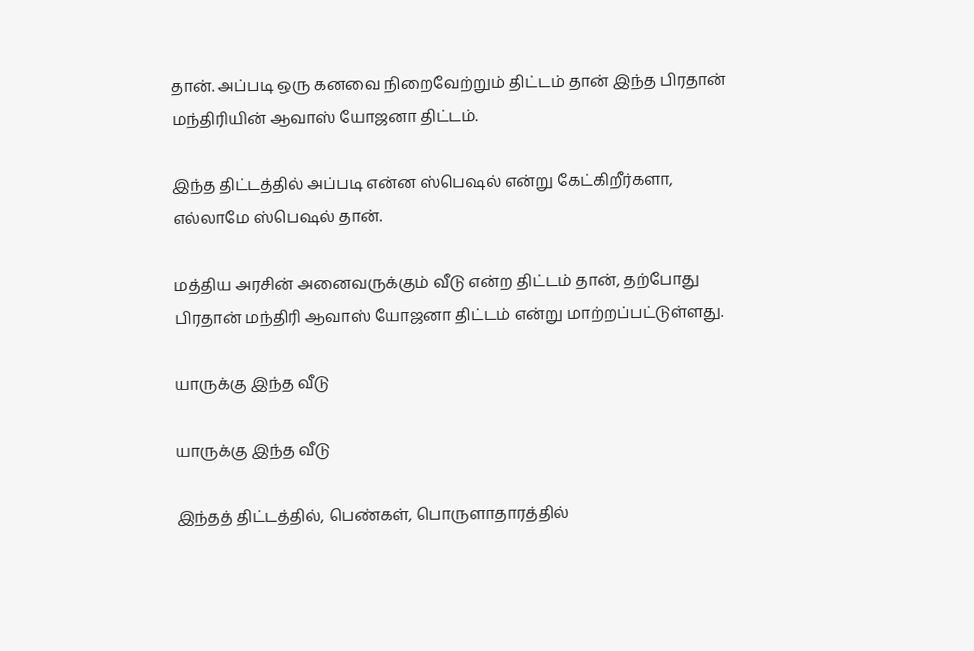தான். அப்படி ஒரு கனவை நிறைவேற்றும் திட்டம் தான் இந்த பிரதான் மந்திரியின் ஆவாஸ் யோஜனா திட்டம்.

இந்த திட்டத்தில் அப்படி என்ன ஸ்பெஷல் என்று கேட்கிறீர்களா, எல்லாமே ஸ்பெஷல் தான்.

மத்திய அரசின் அனைவருக்கும் வீடு என்ற திட்டம் தான், தற்போது பிரதான் மந்திரி ஆவாஸ் யோஜனா திட்டம் என்று மாற்றப்பட்டுள்ளது.

யாருக்கு இந்த வீடு

யாருக்கு இந்த வீடு

இந்தத் திட்டத்தில், பெண்கள், பொருளாதாரத்தில்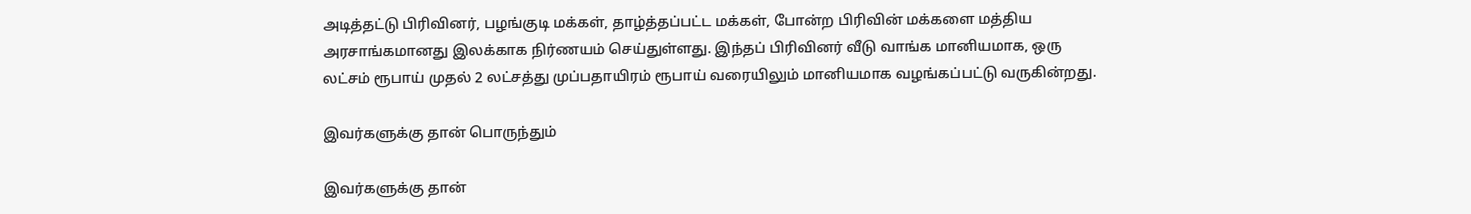அடித்தட்டு பிரிவினர், பழங்குடி மக்கள், தாழ்த்தப்பட்ட மக்கள், போன்ற பிரிவின் மக்களை மத்திய அரசாங்கமானது இலக்காக நிர்ணயம் செய்துள்ளது. இந்தப் பிரிவினர் வீடு வாங்க மானியமாக, ஒரு லட்சம் ரூபாய் முதல் 2 லட்சத்து முப்பதாயிரம் ரூபாய் வரையிலும் மானியமாக வழங்கப்பட்டு வருகின்றது.

இவர்களுக்கு தான் பொருந்தும்

இவர்களுக்கு தான்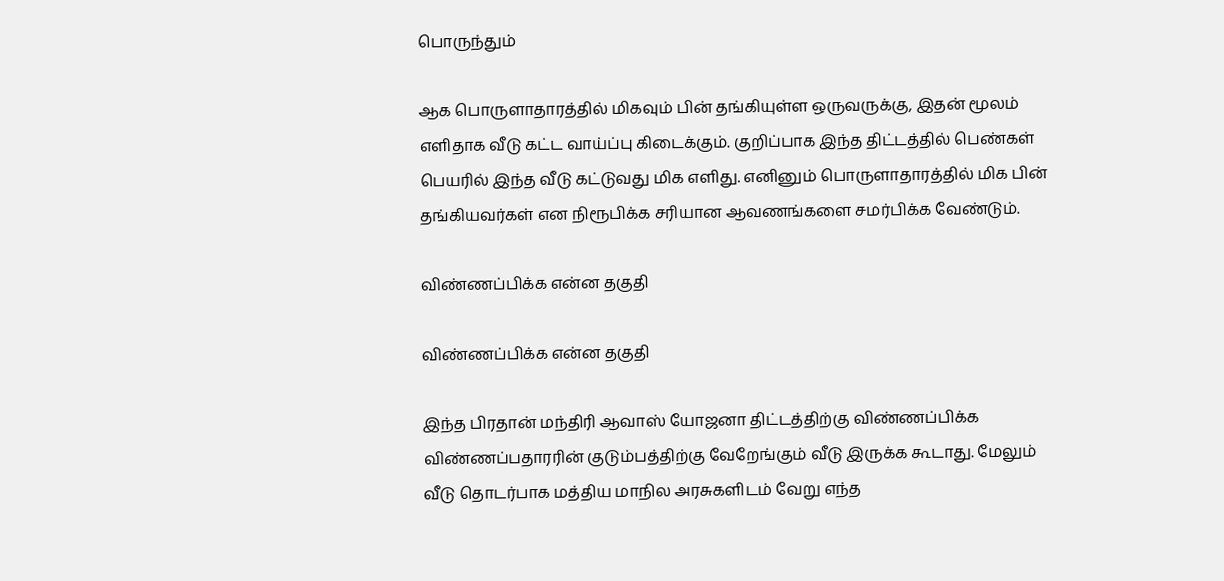பொருந்தும்

ஆக பொருளாதாரத்தில் மிகவும் பின் தங்கியுள்ள ஒருவருக்கு, இதன் மூலம் எளிதாக வீடு கட்ட வாய்ப்பு கிடைக்கும். குறிப்பாக இந்த திட்டத்தில் பெண்கள் பெயரில் இந்த வீடு கட்டுவது மிக எளிது. எனினும் பொருளாதாரத்தில் மிக பின் தங்கியவர்கள் என நிரூபிக்க சரியான ஆவணங்களை சமர்பிக்க வேண்டும்.

விண்ணப்பிக்க என்ன தகுதி

விண்ணப்பிக்க என்ன தகுதி

இந்த பிரதான் மந்திரி ஆவாஸ் யோஜனா திட்டத்திற்கு விண்ணப்பிக்க விண்ணப்பதாரரின் குடும்பத்திற்கு வேறேங்கும் வீடு இருக்க கூடாது. மேலும் வீடு தொடர்பாக மத்திய மாநில அரசுகளிடம் வேறு எந்த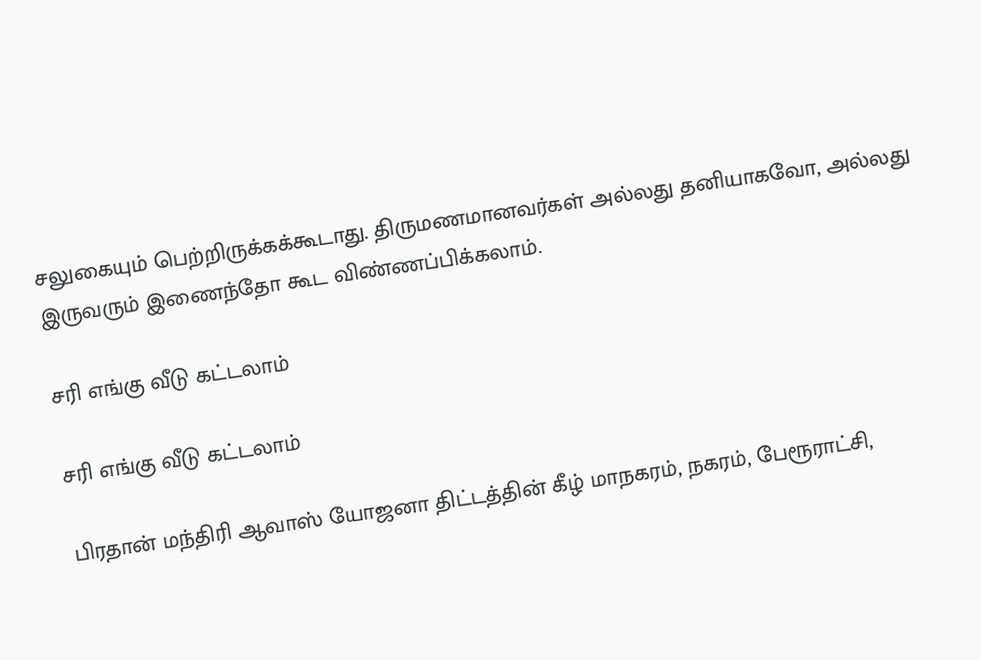சலுகையும் பெற்றிருக்கக்கூடாது. திருமணமானவர்கள் அல்லது தனியாகவோ, அல்லது இருவரும் இணைந்தோ கூட விண்ணப்பிக்கலாம்.

சரி எங்கு வீடு கட்டலாம்

சரி எங்கு வீடு கட்டலாம்

பிரதான் மந்திரி ஆவாஸ் யோஜனா திட்டத்தின் கீழ் மாநகரம், நகரம், பேரூராட்சி,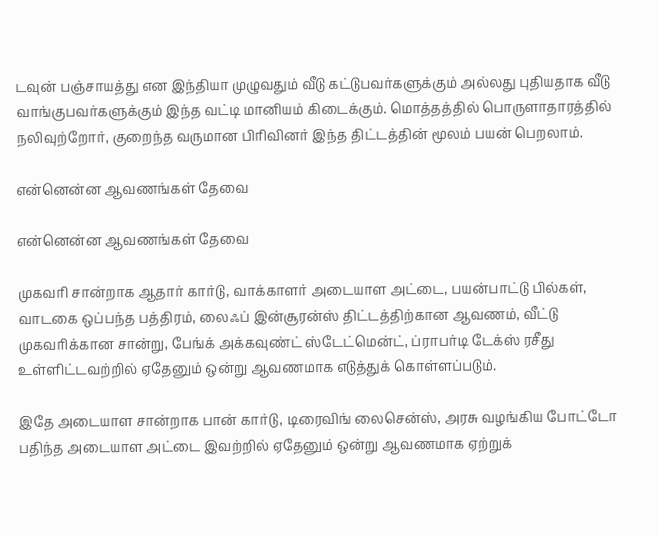டவுன் பஞ்சாயத்து என இந்தியா முழுவதும் வீடு கட்டுபவர்களுக்கும் அல்லது புதியதாக வீடு வாங்குபவர்களுக்கும் இந்த வட்டி மானியம் கிடைக்கும். மொத்தத்தில் பொருளாதாரத்தில் நலிவுற்றோர், குறைந்த வருமான பிரிவினர் இந்த திட்டத்தின் மூலம் பயன் பெறலாம்.

என்னென்ன ஆவணங்கள் தேவை

என்னென்ன ஆவணங்கள் தேவை

முகவரி சான்றாக ஆதார் கார்டு, வாக்காளர் அடையாள அட்டை, பயன்பாட்டு பில்கள், வாடகை ஒப்பந்த பத்திரம், லைஃப் இன்சூரன்ஸ் திட்டத்திற்கான ஆவணம், வீட்டு முகவரிக்கான சான்று, பேங்க் அக்கவுண்ட் ஸ்டேட்மென்ட், ப்ராபர்டி டேக்ஸ் ரசீது உள்ளிட்டவற்றில் ஏதேனும் ஒன்று ஆவணமாக எடுத்துக் கொள்ளப்படும்.

இதே அடையாள சான்றாக பான் கார்டு, டிரைவிங் லைசென்ஸ், அரசு வழங்கிய போட்டோ பதிந்த அடையாள அட்டை இவற்றில் ஏதேனும் ஒன்று ஆவணமாக ஏற்றுக்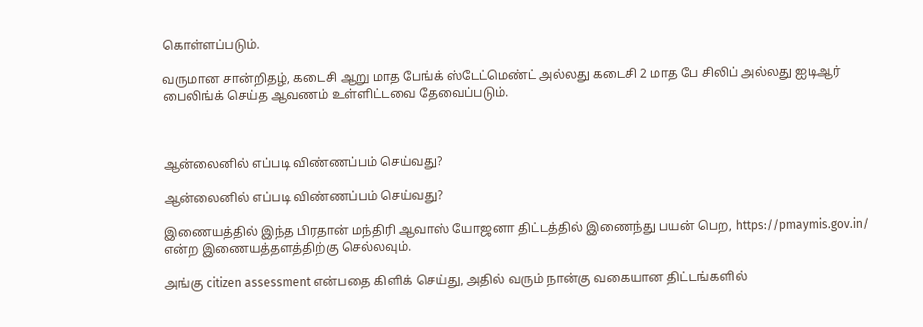கொள்ளப்படும்.

வருமான சான்றிதழ், கடைசி ஆறு மாத பேங்க் ஸ்டேட்மெண்ட் அல்லது கடைசி 2 மாத பே சிலிப் அல்லது ஐடிஆர் பைலிங்க் செய்த ஆவணம் உள்ளிட்டவை தேவைப்படும்.



ஆன்லைனில் எப்படி விண்ணப்பம் செய்வது?

ஆன்லைனில் எப்படி விண்ணப்பம் செய்வது?

இணையத்தில் இந்த பிரதான் மந்திரி ஆவாஸ் யோஜனா திட்டத்தில் இணைந்து பயன் பெற, https://pmaymis.gov.in/ என்ற இணையத்தளத்திற்கு செல்லவும்.

அங்கு citizen assessment என்பதை கிளிக் செய்து, அதில் வரும் நான்கு வகையான திட்டங்களில்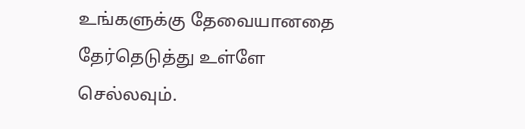உங்களுக்கு தேவையானதை தேர்தெடுத்து உள்ளே செல்லவும்.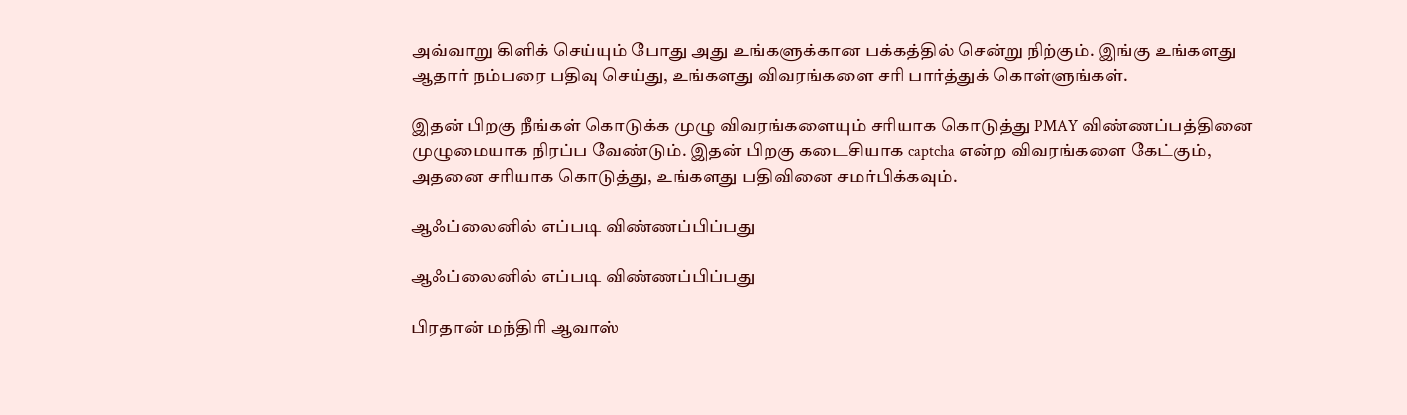அவ்வாறு கிளிக் செய்யும் போது அது உங்களுக்கான பக்கத்தில் சென்று நிற்கும். இங்கு உங்களது ஆதார் நம்பரை பதிவு செய்து, உங்களது விவரங்களை சரி பார்த்துக் கொள்ளுங்கள்.

இதன் பிறகு நீங்கள் கொடுக்க முழு விவரங்களையும் சரியாக கொடுத்து PMAY விண்ணப்பத்தினை முழுமையாக நிரப்ப வேண்டும். இதன் பிறகு கடைசியாக captcha என்ற விவரங்களை கேட்கும், அதனை சரியாக கொடுத்து, உங்களது பதிவினை சமர்பிக்கவும்.

ஆஃப்லைனில் எப்படி விண்ணப்பிப்பது

ஆஃப்லைனில் எப்படி விண்ணப்பிப்பது

பிரதான் மந்திரி ஆவாஸ்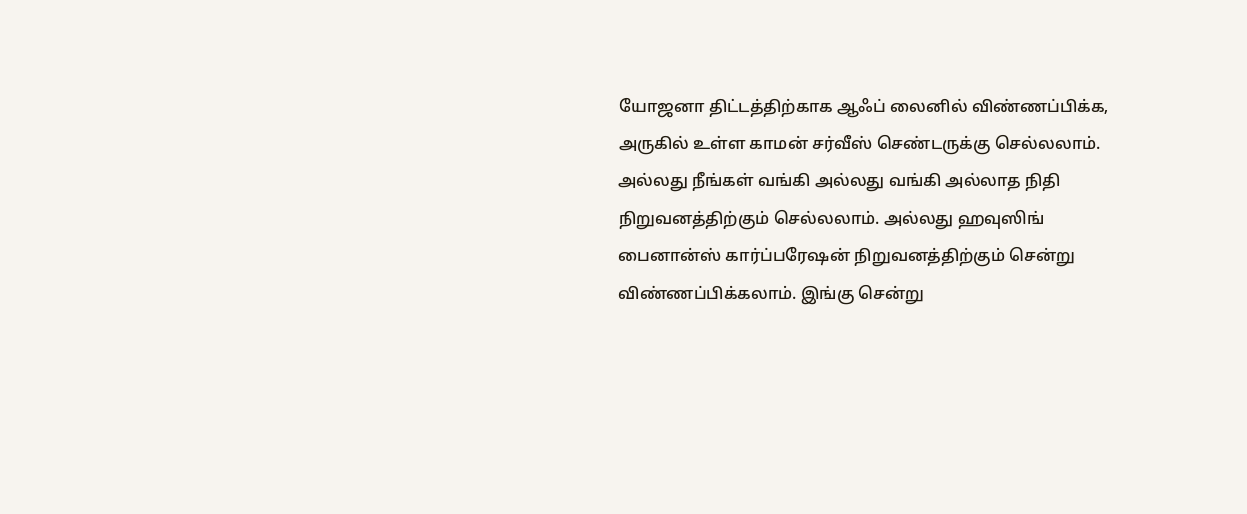யோஜனா திட்டத்திற்காக ஆஃப் லைனில் விண்ணப்பிக்க, அருகில் உள்ள காமன் சர்வீஸ் செண்டருக்கு செல்லலாம். அல்லது நீங்கள் வங்கி அல்லது வங்கி அல்லாத நிதி நிறுவனத்திற்கும் செல்லலாம். அல்லது ஹவுஸிங் பைனான்ஸ் கார்ப்பரேஷன் நிறுவனத்திற்கும் சென்று விண்ணப்பிக்கலாம். இங்கு சென்று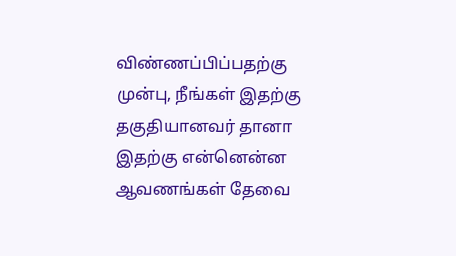விண்ணப்பிப்பதற்கு முன்பு, நீங்கள் இதற்கு தகுதியானவர் தானா இதற்கு என்னென்ன ஆவணங்கள் தேவை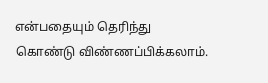என்பதையும் தெரிந்து கொண்டு விண்ணப்பிக்கலாம்.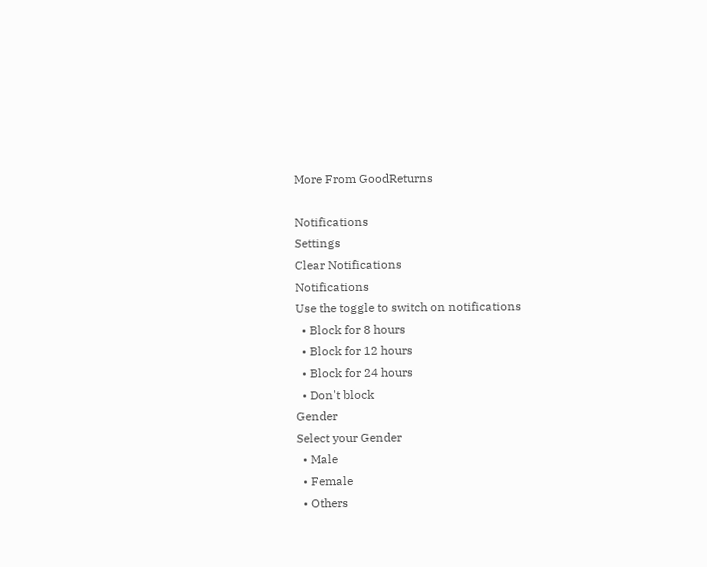More From GoodReturns

Notifications
Settings
Clear Notifications
Notifications
Use the toggle to switch on notifications
  • Block for 8 hours
  • Block for 12 hours
  • Block for 24 hours
  • Don't block
Gender
Select your Gender
  • Male
  • Female
  • Others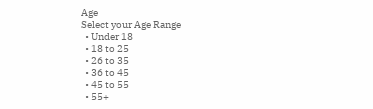Age
Select your Age Range
  • Under 18
  • 18 to 25
  • 26 to 35
  • 36 to 45
  • 45 to 55
  • 55+